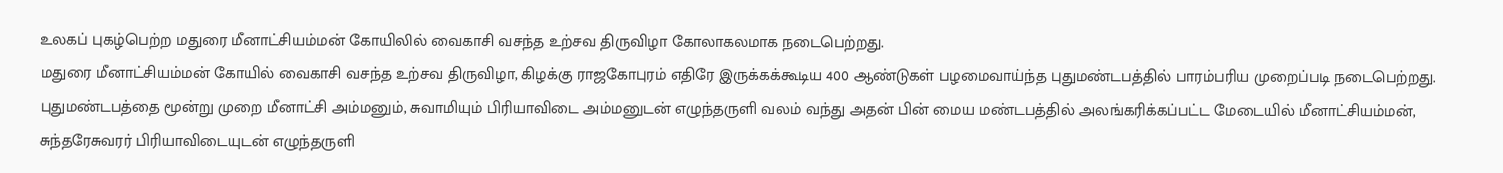உலகப் புகழ்பெற்ற மதுரை மீனாட்சியம்மன் கோயிலில் வைகாசி வசந்த உற்சவ திருவிழா கோலாகலமாக நடைபெற்றது.
மதுரை மீனாட்சியம்மன் கோயில் வைகாசி வசந்த உற்சவ திருவிழா, கிழக்கு ராஜகோபுரம் எதிரே இருக்கக்கூடிய 400 ஆண்டுகள் பழமைவாய்ந்த புதுமண்டபத்தில் பாரம்பரிய முறைப்படி நடைபெற்றது.
புதுமண்டபத்தை மூன்று முறை மீனாட்சி அம்மனும், சுவாமியும் பிரியாவிடை அம்மனுடன் எழுந்தருளி வலம் வந்து அதன் பின் மைய மண்டபத்தில் அலங்கரிக்கப்பட்ட மேடையில் மீனாட்சியம்மன், சுந்தரேசுவரர் பிரியாவிடையுடன் எழுந்தருளி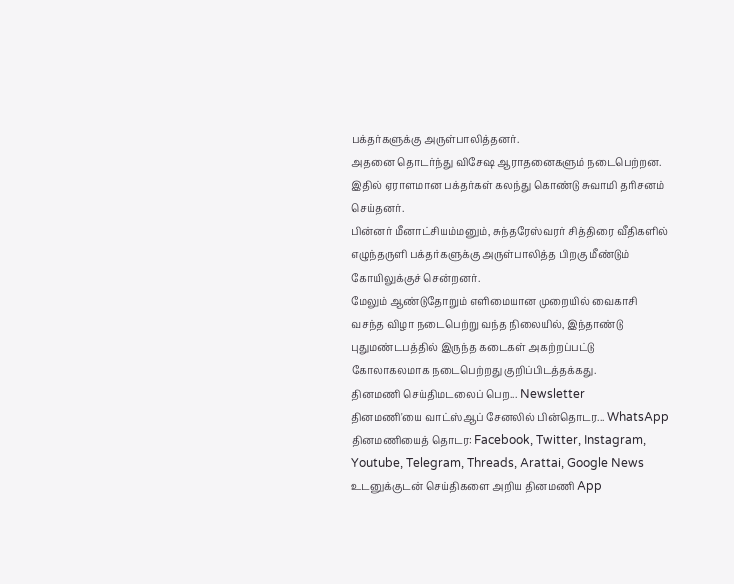பக்தர்களுக்கு அருள்பாலித்தனர்.
அதனை தொடர்ந்து விசேஷ ஆராதனைகளும் நடைபெற்றன. இதில் ஏராளமான பக்தர்கள் கலந்து கொண்டு சுவாமி தரிசனம் செய்தனர்.
பின்னர் மீனாட்சியம்மனும், சுந்தரேஸ்வரர் சித்திரை வீதிகளில் எழுந்தருளி பக்தர்களுக்கு அருள்பாலித்த பிறகு மீண்டும் கோயிலுக்குச் சென்றனர்.
மேலும் ஆண்டுதோறும் எளிமையான முறையில் வைகாசி வசந்த விழா நடைபெற்று வந்த நிலையில், இந்தாண்டு புதுமண்டபத்தில் இருந்த கடைகள் அகற்றப்பட்டு கோலாகலமாக நடைபெற்றது குறிப்பிடத்தக்கது.
தினமணி செய்திமடலைப் பெற... Newsletter
தினமணி'யை வாட்ஸ்ஆப் சேனலில் பின்தொடர... WhatsApp
தினமணியைத் தொடர: Facebook, Twitter, Instagram, Youtube, Telegram, Threads, Arattai, Google News
உடனுக்குடன் செய்திகளை அறிய தினமணி App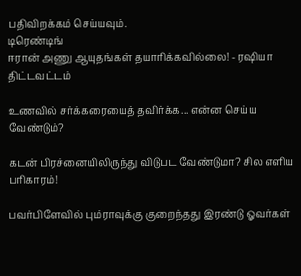பதிவிறக்கம் செய்யவும்.
டிரெண்டிங்
ஈரான் அணு ஆயுதங்கள் தயாரிக்கவில்லை! - ரஷியா திட்டவட்டம்

உணவில் சர்க்கரையைத் தவிர்க்க... என்ன செய்ய வேண்டும்?

கடன் பிரச்னையிலிருந்து விடுபட வேண்டுமா? சில எளிய பரிகாரம்!

பவர்பிளேவில் பும்ராவுக்கு குறைந்தது இரண்டு ஓவர்கள்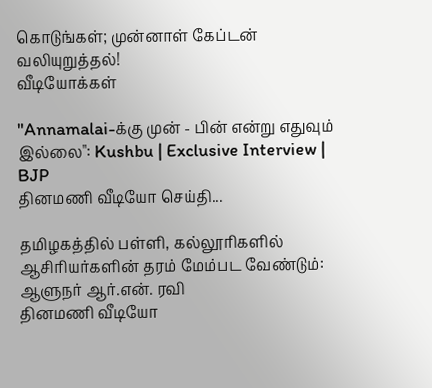கொடுங்கள்; முன்னாள் கேப்டன் வலியுறுத்தல்!
வீடியோக்கள்

"Annamalai-க்கு முன் - பின் என்று எதுவும் இல்லை": Kushbu | Exclusive Interview | BJP
தினமணி வீடியோ செய்தி...

தமிழகத்தில் பள்ளி, கல்லூரிகளில் ஆசிரியர்களின் தரம் மேம்பட வேண்டும்: ஆளுநர் ஆர்.என். ரவி
தினமணி வீடியோ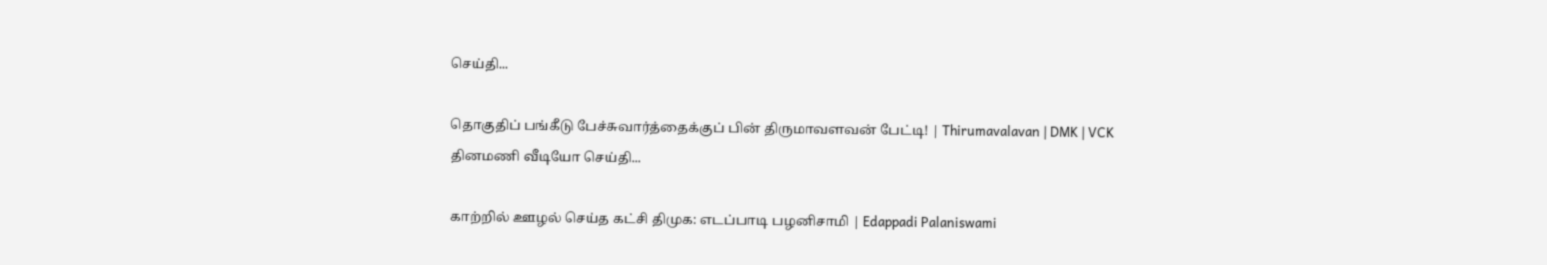செய்தி...

தொகுதிப் பங்கீடு பேச்சுவார்த்தைக்குப் பின் திருமாவளவன் பேட்டி! | Thirumavalavan | DMK | VCK
தினமணி வீடியோ செய்தி...

காற்றில் ஊழல் செய்த கட்சி திமுக: எடப்பாடி பழனிசாமி | Edappadi Palaniswami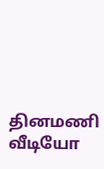தினமணி வீடியோ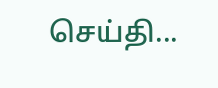செய்தி...